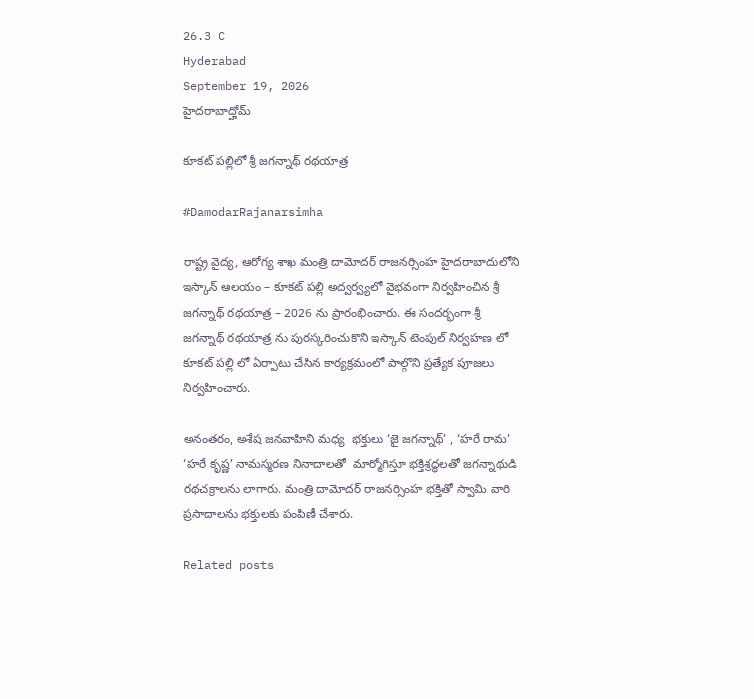26.3 C
Hyderabad
September 19, 2026
హైదరాబాద్హోమ్

కూకట్ పల్లిలో శ్రీ జగన్నాథ్ రథయాత్ర

#DamodarRajanarsimha

రాష్ట్ర వైద్య, ఆరోగ్య శాఖ మంత్రి దామోదర్ రాజనర్సింహ హైదరాబాదులోని ఇస్కాన్ ఆలయం – కూకట్ పల్లి అద్వర్వ్యలో వైభవంగా నిర్వహించిన శ్రీ జగన్నాథ్ రథయాత్ర – 2026 ను ప్రారంభించారు. ఈ సందర్భంగా శ్రీ జగన్నాథ్ రథయాత్ర ను పురస్కరించుకొని ఇస్కాన్ టెంపుల్ నిర్వహణ లో కూకట్ పల్లి లో ఏర్పాటు చేసిన కార్యక్రమంలో పాల్గొని ప్రత్యేక పూజలు నిర్వహించారు.

అనంతరం, అశేష జనవాహిని మధ్య  భక్తులు ‘జై జగన్నాథ్’ , ‘హరే రామ’ ‘హరే కృష్ణ’ నామస్మరణ నినాదాలతో  మార్మోగిస్తూ భక్తిశ్రద్ధలతో జగన్నాథుడి రథచక్రాలను లాగారు. మంత్రి దామోదర్ రాజనర్సింహ భక్తితో స్వామి వారి ప్రసాదాలను భక్తులకు పంపిణీ చేశారు.

Related posts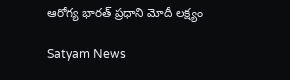ఆరోగ్య భారత్ ప్రధాని మోదీ లక్ష్యం

Satyam News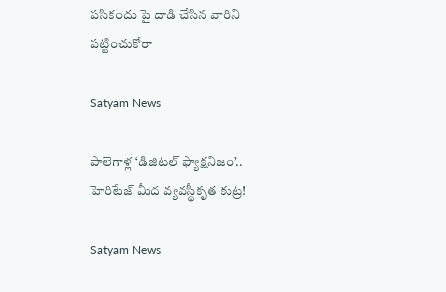పసికందు పై దాడి చేసిన వారిని పట్టించుకోరా

Satyam News

పాలెగాళ్ల ‘డిజిటల్ ఫ్యాక్షనిజం’.. హెరిటేజ్ మీద వ్యవస్థీకృత కుట్ర!

Satyam News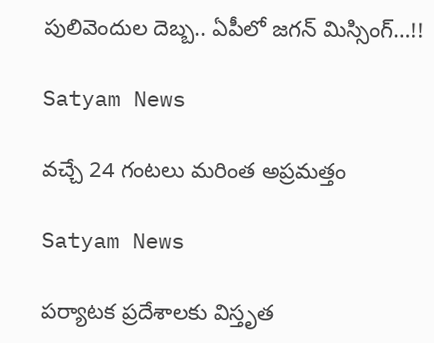పులివెందుల దెబ్బ.. ఏపీలో జగన్‌ మిస్సింగ్…!!

Satyam News

వ‌చ్చే 24 గంట‌లు మరింత అప్ర‌మ‌త్తం

Satyam News

పర్యాటక ప్రదేశాలకు విస్తృత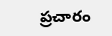ప్రచారం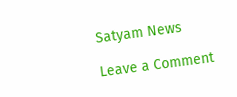Satyam News

Leave a Comment